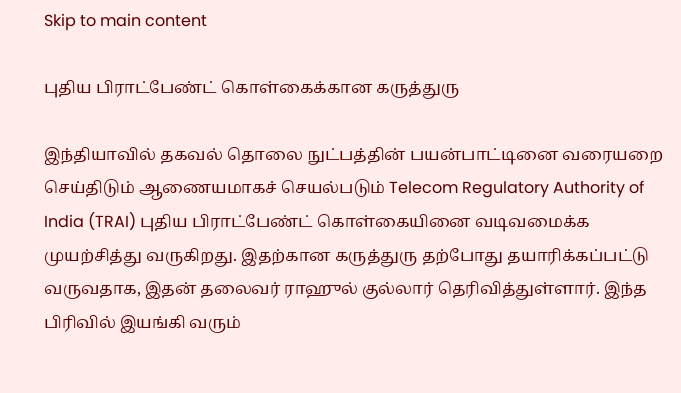Skip to main content

புதிய பிராட்பேண்ட் கொள்கைக்கான கருத்துரு

இந்தியாவில் தகவல் தொலை நுட்பத்தின் பயன்பாட்டினை வரையறை செய்திடும் ஆணையமாகச் செயல்படும் Telecom Regulatory Authority of India (TRAI) புதிய பிராட்பேண்ட் கொள்கையினை வடிவமைக்க முயற்சித்து வருகிறது. இதற்கான கருத்துரு தற்போது தயாரிக்கப்பட்டு வருவதாக, இதன் தலைவர் ராஹுல் குல்லார் தெரிவித்துள்ளார். இந்த பிரிவில் இயங்கி வரும்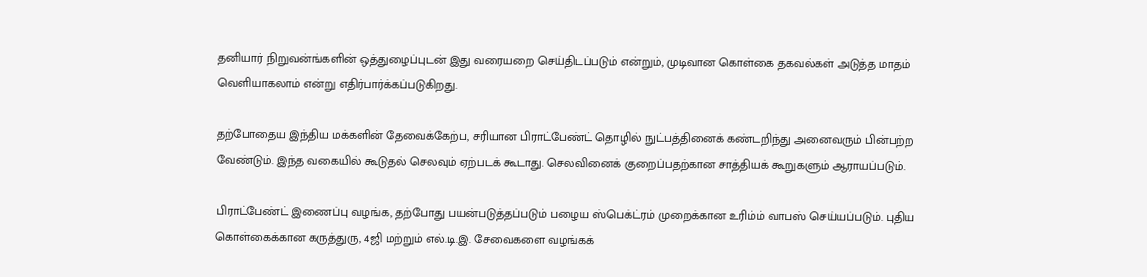தனியார் நிறுவன்ங்களின் ஒத்துழைப்புடன் இது வரையறை செய்திடப்படும் என்றும், முடிவான கொள்கை தகவல்கள் அடுத்த மாதம் வெளியாகலாம் என்று எதிர்பார்க்கப்படுகிறது.

தற்போதைய இந்திய மக்களின் தேவைக்கேற்ப, சரியான பிராட்பேண்ட் தொழில் நுட்பத்தினைக் கண்டறிந்து அனைவரும் பின்பற்ற வேண்டும். இந்த வகையில் கூடுதல் செலவும் ஏற்படக் கூடாது. செலவினைக் குறைப்பதற்கான சாத்தியக் கூறுகளும் ஆராயப்படும்.

பிராட்பேண்ட் இணைப்பு வழங்க, தற்போது பயன்படுத்தப்படும் பழைய ஸ்பெக்ட்ரம் முறைக்கான உரிம்ம் வாபஸ் செய்யப்படும். புதிய கொள்கைக்கான கருத்துரு, 4ஜி மற்றும் எல்.டி.இ. சேவைகளை வழங்கக்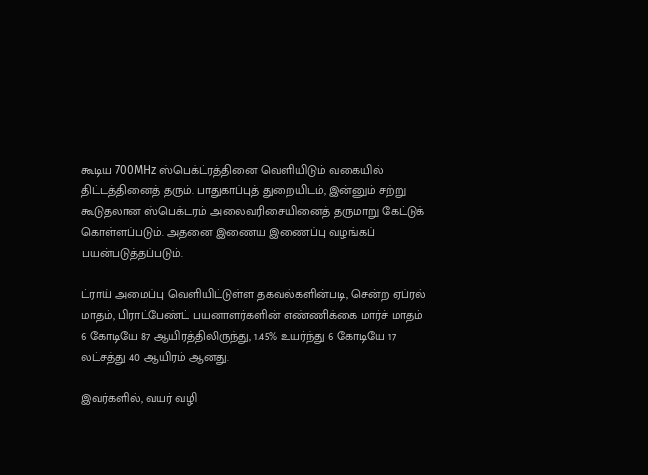கூடிய 700MHz ஸ்பெக்ட்ரத்தினை வெளியிடும் வகையில் திட்டத்தினைத் தரும். பாதுகாப்புத் துறையிடம், இன்னும் சற்று கூடுதலான ஸ்பெக்டரம் அலைவரிசையினைத் தருமாறு கேட்டுக் கொள்ளப்படும். அதனை இணைய இணைப்பு வழங்கப் பயன்படுத்தப்படும்.

ட்ராய் அமைப்பு வெளியிட்டுள்ள தகவல்களின்படி, சென்ற ஏப்ரல் மாதம், பிராட்பேண்ட் பயனாளர்களின் எண்ணிக்கை மார்ச் மாதம் 6 கோடியே 87 ஆயிரத்திலிருந்து, 1.45% உயர்ந்து 6 கோடியே 17 லட்சத்து 40 ஆயிரம் ஆனது.

இவர்களில், வயர் வழி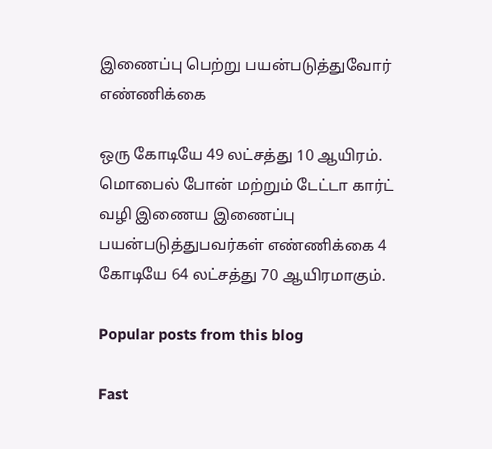இணைப்பு பெற்று பயன்படுத்துவோர் எண்ணிக்கை

ஒரு கோடியே 49 லட்சத்து 10 ஆயிரம். மொபைல் போன் மற்றும் டேட்டா கார்ட் வழி இணைய இணைப்பு பயன்படுத்துபவர்கள் எண்ணிக்கை 4 கோடியே 64 லட்சத்து 70 ஆயிரமாகும்.

Popular posts from this blog

Fast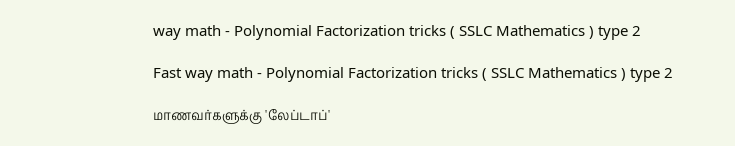way math - Polynomial Factorization tricks ( SSLC Mathematics ) type 2

Fast way math - Polynomial Factorization tricks ( SSLC Mathematics ) type 2

மாணவர்களுக்கு 'லேப்டாப்'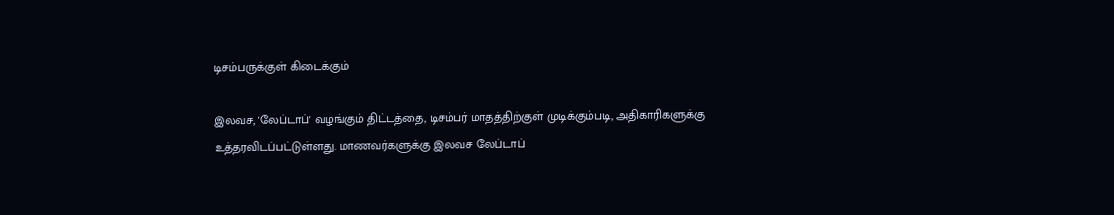டிசம்பருக்குள் கிடைக்கும்

இலவச, 'லேப்டாப்' வழங்கும் திட்டத்தை, டிசம்பர் மாதத்திற்குள் முடிக்கும்படி, அதிகாரிகளுக்கு உத்தரவிடப்பட்டுள்ளது. மாணவர்களுக்கு இலவச லேப்டாப்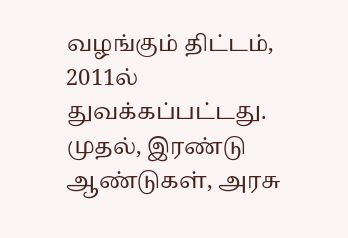வழங்கும் திட்டம், 2011ல் துவக்கப்பட்டது. முதல், இரண்டு ஆண்டுகள், அரசு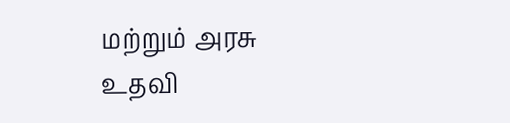மற்றும் அரசு உதவி